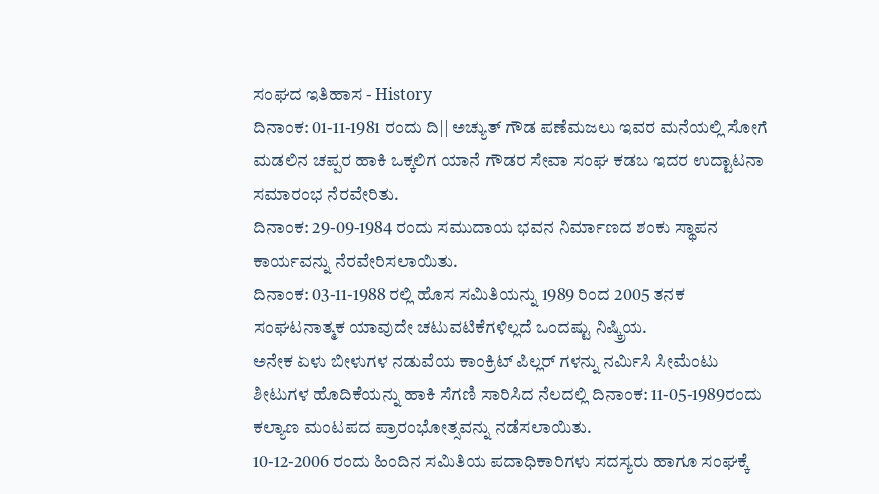ಸಂಘದ ಇತಿಹಾಸ - History
ದಿನಾಂಕ: 01-11-1981 ರಂದು ದಿ|| ಅಚ್ಯುತ್ ಗೌಡ ಪಣೆಮಜಲು ಇವರ ಮನೆಯಲ್ಲಿ ಸೋಗೆ ಮಡಲಿನ ಚಪ್ಪರ ಹಾಕಿ ಒಕ್ಕಲಿಗ ಯಾನೆ ಗೌಡರ ಸೇವಾ ಸಂಘ ಕಡಬ ಇದರ ಉದ್ಟಾಟನಾ ಸಮಾರಂಭ ನೆರವೇರಿತು.
ದಿನಾಂಕ: 29-09-1984 ರಂದು ಸಮುದಾಯ ಭವನ ನಿರ್ಮಾಣದ ಶಂಕು ಸ್ಥಾಪನ ಕಾರ್ಯವನ್ನು ನೆರವೇರಿಸಲಾಯಿತು.
ದಿನಾಂಕ: 03-11-1988 ರಲ್ಲಿ ಹೊಸ ಸಮಿತಿಯನ್ನು 1989 ರಿಂದ 2005 ತನಕ ಸಂಘಟನಾತ್ಮಕ ಯಾವುದೇ ಚಟುವಟಿಕೆಗಳಿಲ್ಲದೆ ಒಂದಷ್ಟು ನಿಷ್ಕ್ರಿಯ.
ಅನೇಕ ಏಳು ಬೀಳುಗಳ ನಡುವೆಯ ಕಾಂಕ್ರಿಟ್ ಪಿಲ್ಲರ್ ಗಳನ್ನು ನರ್ಮಿಸಿ ಸೀಮೆಂಟು ಶೀಟುಗಳ ಹೊದಿಕೆಯನ್ನು ಹಾಕಿ ಸೆಗಣಿ ಸಾರಿಸಿದ ನೆಲದಲ್ಲಿ ದಿನಾಂಕ: 11-05-1989ರಂದು ಕಲ್ಯಾಣ ಮಂಟಪದ ಪ್ರಾರಂಭೋತ್ಸವನ್ನು ನಡೆಸಲಾಯಿತು.
10-12-2006 ರಂದು ಹಿಂದಿನ ಸಮಿತಿಯ ಪದಾಧಿಕಾರಿಗಳು ಸದಸ್ಯರು ಹಾಗೂ ಸಂಘಕ್ಕೆ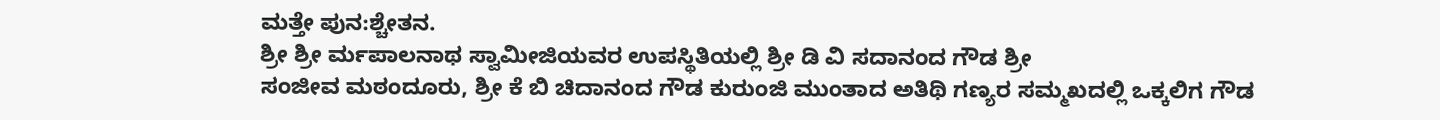ಮತ್ತೇ ಪುನ:ಶ್ಚೇತನ.
ಶ್ರೀ ಶ್ರೀ ರ್ಮಪಾಲನಾಥ ಸ್ವಾಮೀಜಿಯವರ ಉಪಸ್ಥಿತಿಯಲ್ಲಿ ಶ್ರೀ ಡಿ ವಿ ಸದಾನಂದ ಗೌಡ ಶ್ರೀ
ಸಂಜೀವ ಮಠಂದೂರು, ಶ್ರೀ ಕೆ ಬಿ ಚಿದಾನಂದ ಗೌಡ ಕುರುಂಜಿ ಮುಂತಾದ ಅತಿಥಿ ಗಣ್ಯರ ಸಮ್ಮಖದಲ್ಲಿ ಒಕ್ಕಲಿಗ ಗೌಡ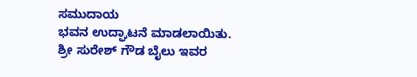ಸಮುದಾಯ
ಭವನ ಉದ್ಘಾಟನೆ ಮಾಡಲಾಯಿತು.
ಶ್ರೀ ಸುರೇಶ್ ಗೌಡ ಬೈಲು ಇವರ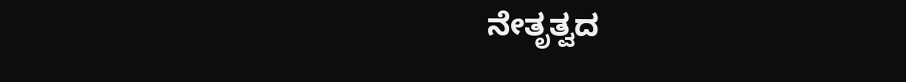ನೇತೃತ್ವದ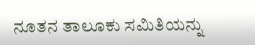ನೂತನ ತಾಲೂಕು ಸಮಿತಿಯನ್ನು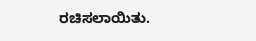ರಚಿಸಲಾಯಿತು.